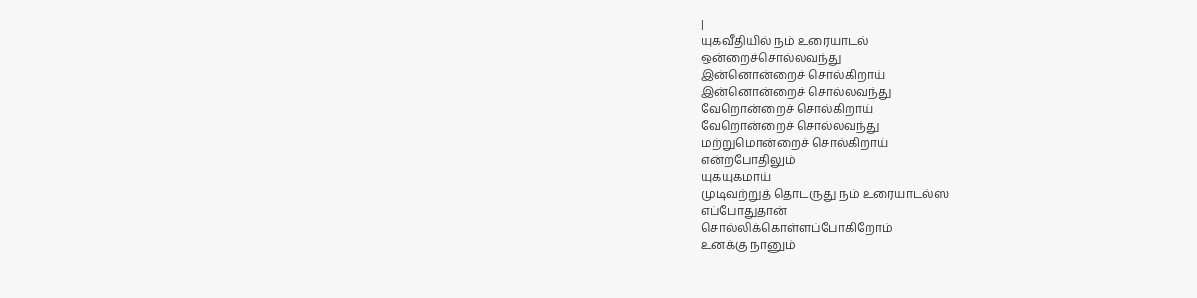|
யுகவீதியில் நம் உரையாடல்
ஒன்றைச்சொல்லவந்து
இன்னொன்றைச் சொல்கிறாய்
இன்னொன்றைச் சொல்லவந்து
வேறொன்றைச் சொல்கிறாய்
வேறொன்றைச் சொல்லவந்து
மற்றுமொன்றைச் சொல்கிறாய்
என்றபோதிலும்
யுகயுகமாய்
முடிவற்றுத் தொடருது நம் உரையாடல்ஸ
எப்போதுதான்
சொல்லிக்கொள்ளப்போகிறோம்
உனக்கு நானும்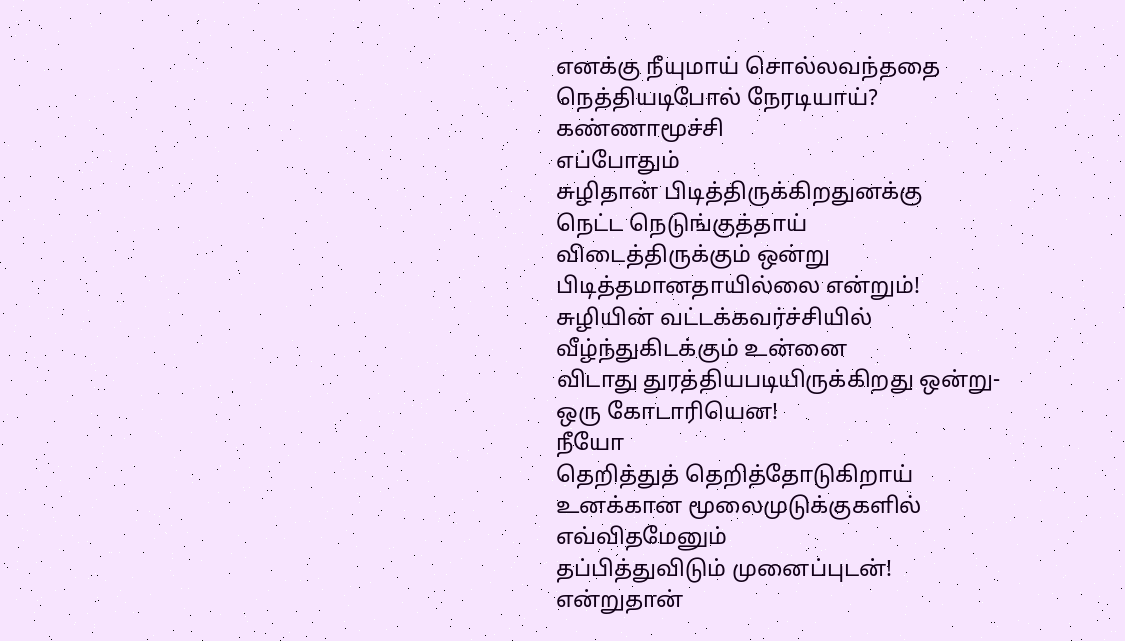எனக்கு நீயுமாய் சொல்லவந்ததை
நெத்தியடிபோல் நேரடியாய்?
கண்ணாமூச்சி
எப்போதும்
சுழிதான் பிடித்திருக்கிறதுனக்கு
நெட்ட நெடுங்குத்தாய்
விடைத்திருக்கும் ஒன்று
பிடித்தமானதாயில்லை என்றும்!
சுழியின் வட்டக்கவர்ச்சியில்
வீழ்ந்துகிடக்கும் உன்னை
விடாது துரத்தியபடியிருக்கிறது ஒன்று-
ஒரு கோடாரியென!
நீயோ
தெறித்துத் தெறித்தோடுகிறாய்
உனக்கான மூலைமுடுக்குகளில்
எவ்விதமேனும்
தப்பித்துவிடும் முனைப்புடன்!
என்றுதான்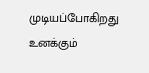முடியப்போகிறது
உனக்கும்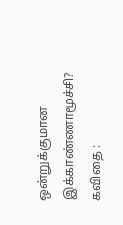ஒன்றுக்குமான
இக்காண்ணாமூச்சி?
கவிதை :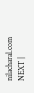nilacharal.com
NEXT |